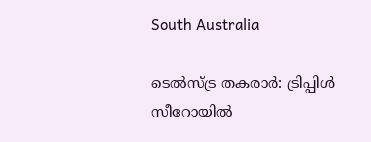South Australia

ടെൽസ്ട്ര തകരാർ: ട്രിപ്പിൾ സീറോയിൽ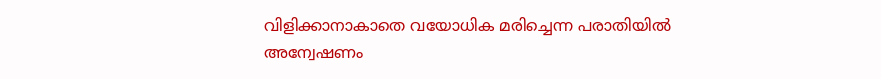വിളിക്കാനാകാതെ വയോധിക മരിച്ചെന്ന പരാതിയിൽ അന്വേഷണം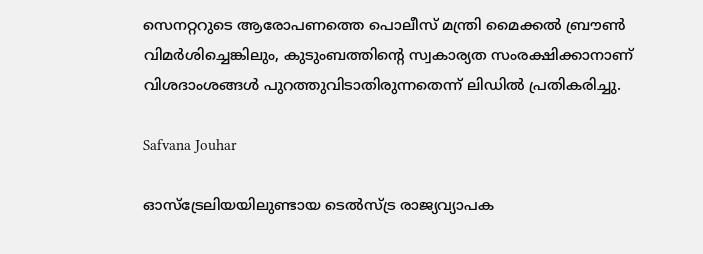സെനറ്ററുടെ ആരോപണത്തെ പൊലീസ് മന്ത്രി മൈക്കൽ ബ്രൗൺ വിമർശിച്ചെങ്കിലും, കുടുംബത്തിന്റെ സ്വകാര്യത സംരക്ഷിക്കാനാണ് വിശദാംശങ്ങൾ പുറത്തുവിടാതിരുന്നതെന്ന് ലിഡിൽ പ്രതികരിച്ചു.

Safvana Jouhar

ഓസ്ട്രേലിയയിലുണ്ടായ ടെൽസ്ട്ര രാജ്യവ്യാപക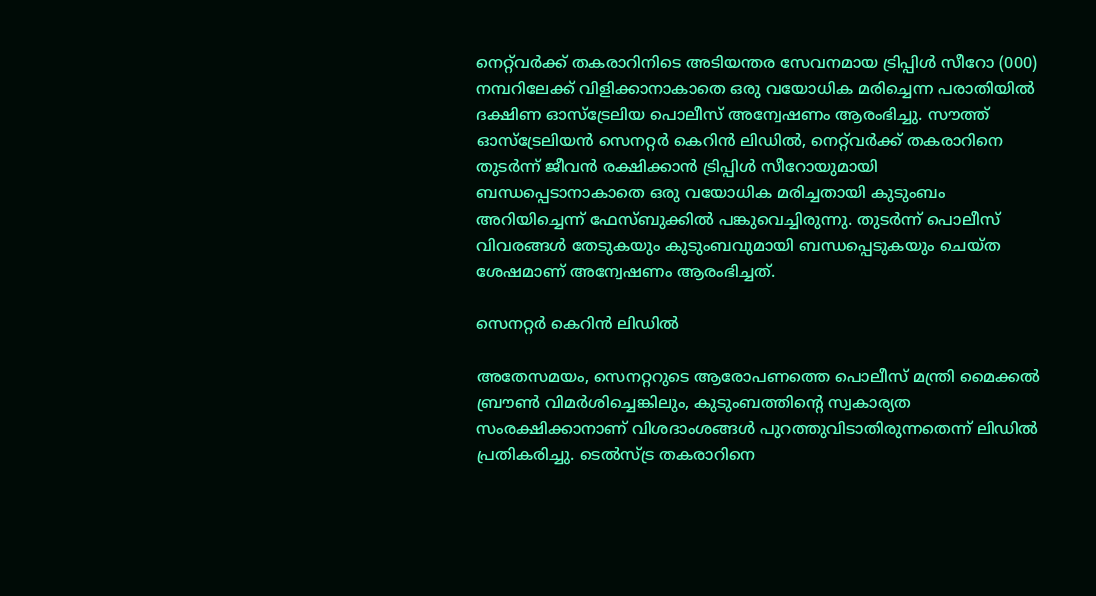നെറ്റ്‌വർക്ക് തകരാറിനിടെ അടിയന്തര സേവനമായ ട്രിപ്പിൾ സീറോ (000) നമ്പറിലേക്ക് വിളിക്കാനാകാതെ ഒരു വയോധിക മരിച്ചെന്ന പരാതിയിൽ ദക്ഷിണ ഓസ്ട്രേലിയ പൊലീസ് അന്വേഷണം ആരംഭിച്ചു. സൗത്ത് ഓസ്ട്രേലിയൻ സെനറ്റർ കെറിൻ ലിഡിൽ, നെറ്റ്‌വർക്ക് തകരാറിനെ തുടർന്ന് ജീവൻ രക്ഷിക്കാൻ ട്രിപ്പിൾ സീറോയുമായി ബന്ധപ്പെടാനാകാതെ ഒരു വയോധിക മരിച്ചതായി കുടുംബം അറിയിച്ചെന്ന് ഫേസ്ബുക്കിൽ പങ്കുവെച്ചിരുന്നു. തുടർന്ന് പൊലീസ് വിവരങ്ങൾ തേടുകയും കുടുംബവുമായി ബന്ധപ്പെടുകയും ചെയ്ത ശേഷമാണ് അന്വേഷണം ആരംഭിച്ചത്.

സെനറ്റർ കെറിൻ ലിഡിൽ

അതേസമയം, സെനറ്ററുടെ ആരോപണത്തെ പൊലീസ് മന്ത്രി മൈക്കൽ ബ്രൗൺ വിമർശിച്ചെങ്കിലും, കുടുംബത്തിന്റെ സ്വകാര്യത സംരക്ഷിക്കാനാണ് വിശദാംശങ്ങൾ പുറത്തുവിടാതിരുന്നതെന്ന് ലിഡിൽ പ്രതികരിച്ചു. ടെൽസ്ട്ര തകരാറിനെ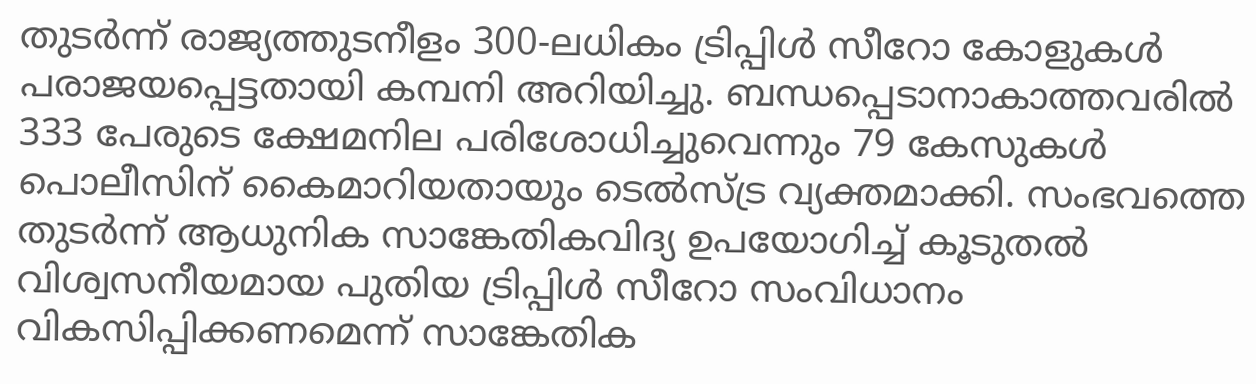തുടർന്ന് രാജ്യത്തുടനീളം 300-ലധികം ട്രിപ്പിൾ സീറോ കോളുകൾ പരാജയപ്പെട്ടതായി കമ്പനി അറിയിച്ചു. ബന്ധപ്പെടാനാകാത്തവരിൽ 333 പേരുടെ ക്ഷേമനില പരിശോധിച്ചുവെന്നും 79 കേസുകൾ പൊലീസിന് കൈമാറിയതായും ടെൽസ്ട്ര വ്യക്തമാക്കി. സംഭവത്തെ തുടർന്ന് ആധുനിക സാങ്കേതികവിദ്യ ഉപയോഗിച്ച് കൂടുതൽ വിശ്വസനീയമായ പുതിയ ട്രിപ്പിൾ സീറോ സംവിധാനം വികസിപ്പിക്കണമെന്ന് സാങ്കേതിക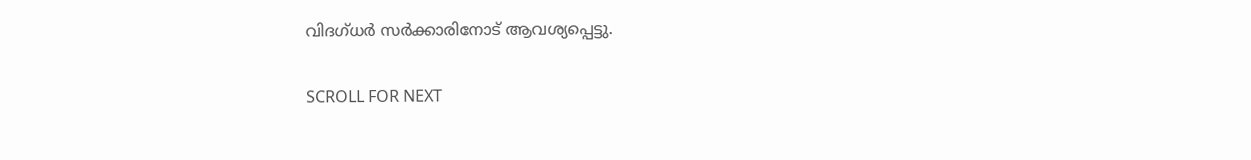വിദഗ്ധർ സർക്കാരിനോട് ആവശ്യപ്പെട്ടു.

SCROLL FOR NEXT